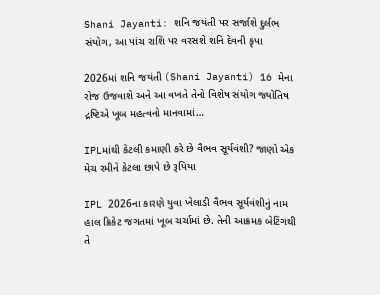Shani Jayanti: શનિ જયંતી પર સર્જાશે દુર્લભ સંયોગ, આ પાંચ રાશિ પર વરસશે શનિ દેવની કૃપા

2026માં શનિ જયંતી (Shani Jayanti) 16 મેના રોજ ઉજવાશે અને આ વખતે તેનો વિશેષ સંયોગ જ્યોતિષ દ્રષ્ટિએ ખૂબ મહત્વનો માનવામાં…

IPLમાંથી કેટલી કમાણી કરે છે વૈભવ સૂર્યવંશી? જાણો એક મેચ રમીને કેટલા છાપે છે રૂપિયા

IPL 2026ના કારણે યુવા ખેલાડી વૈભવ સૂર્યવંશીનું નામ હાલ ક્રિકેટ જગતમાં ખૂબ ચર્ચામાં છે. તેની આક્રમક બેટિંગથી તે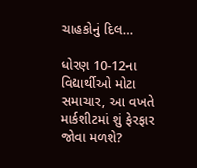ચાહકોનું દિલ…

ધોરણ 10-12ના વિદ્યાર્થીઓ મોટા સમાચાર, આ વખતે માર્કશીટમાં શું ફેરફાર જોવા મળશે?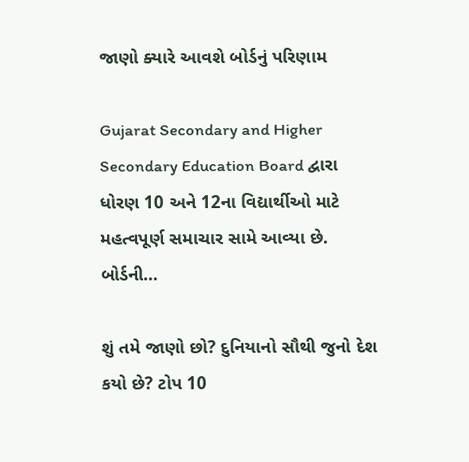જાણો ક્યારે આવશે બોર્ડનું પરિણામ

Gujarat Secondary and Higher Secondary Education Board દ્વારા ધોરણ 10 અને 12ના વિદ્યાર્થીઓ માટે મહત્વપૂર્ણ સમાચાર સામે આવ્યા છે. બોર્ડની…

શું તમે જાણો છો? દુનિયાનો સૌથી જુનો દેશ કયો છે? ટોપ 10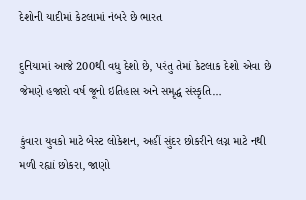દેશોની યાદીમાં કેટલામાં નંબરે છે ભારત

દુનિયામાં આજે 200થી વધુ દેશો છે, પરંતુ તેમાં કેટલાક દેશો એવા છે જેમણે હજારો વર્ષ જૂનો ઇતિહાસ અને સમૃદ્ધ સંસ્કૃતિ…

કુંવારા યુવકો માટે બેસ્ટ લોકેશન, અહીં સુંદર છોકરીને લગ્ન માટે નથી મળી રહ્યાં છોકરા, જાણો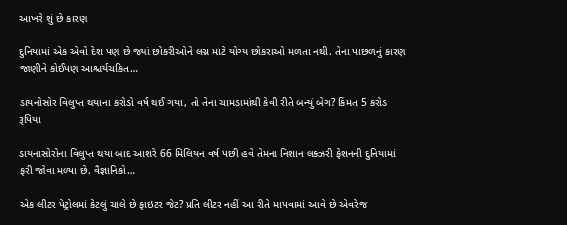આખરે શું છે કારણ

દુનિયામાં એક એવો દેશ પણ છે જ્યાં છોકરીઓને લગ્ન માટે યોગ્ય છોકરાઓ મળતા નથી. તેના પાછળનું કારણ જાણીને કોઈપણ આશ્ચર્યચકિત…

ડાયનોસોર વિલુપ્ત થયાના કરોડો વર્ષ થઈ ગયા, તો તેના ચામડામાંથી કેવી રીતે બન્યું બેગ? કિંમત 5 કરોડ રૂપિયા

ડાયનાસોરોના વિલુપ્ત થયા બાદ આશરે 66 મિલિયન વર્ષ પછી હવે તેમના નિશાન લક્ઝરી ફેશનની દુનિયામાં ફરી જોવા મળ્યા છે. વૈજ્ઞાનિકો…

એક લીટર પેટ્રોલમાં કેટલું ચાલે છે ફાઇટર જેટ? પ્રતિ લીટર નહીં આ રીતે માપવામાં આવે છે એવરેજ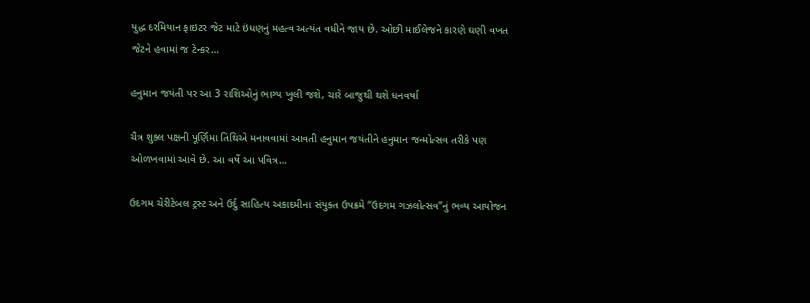યુદ્ધ દરમિયાન ફાઇટર જેટ માટે ઇંધણનું મહત્વ અત્યંત વધીને જાય છે. ઓછી માઈલેજને કારણે ઘણી વખત જેટને હવામાં જ ટેન્કર…

હનુમાન જયંતી પર આ 3 રાશિઓનું ભાગ્ય ખુલી જશે, ચારે બાજુથી થશે ધનવર્ષા

ચૈત્ર શુક્લ પક્ષની પૂર્ણિમા તિથિએ મનાવવામાં આવતી હનુમાન જયંતીને હનુમાન જન્મોત્સવ તરીકે પણ ઓળખવામાં આવે છે. આ વર્ષે આ પવિત્ર…

ઉદગમ ચેરીટેબલ ટ્રસ્ટ અને ઉર્દુ સાહિત્ય અકાદમીના સંયુક્ત ઉપક્રમે “ઉદગમ ગઝલોત્સવ”નું ભવ્ય આયોજન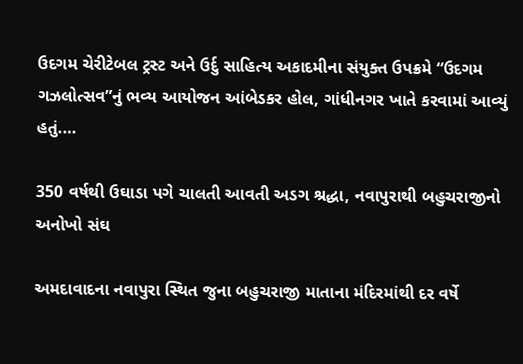ઉદગમ ચેરીટેબલ ટ્રસ્ટ અને ઉર્દુ સાહિત્ય અકાદમીના સંયુક્ત ઉપક્રમે “ઉદગમ ગઝલોત્સવ”નું ભવ્ય આયોજન આંબેડકર હોલ, ગાંધીનગર ખાતે કરવામાં આવ્યું હતું.…

350 વર્ષથી ઉઘાડા પગે ચાલતી આવતી અડગ શ્રદ્ધા, નવાપુરાથી બહુચરાજીનો અનોખો સંઘ

અમદાવાદના નવાપુરા સ્થિત જુના બહુચરાજી માતાના મંદિરમાંથી દર વર્ષે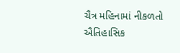ચૈત્ર મહિનામાં નીકળતો ઐતિહાસિક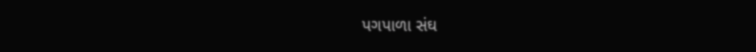પગપાળા સંઘ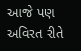આજે પણ અવિરત રીતે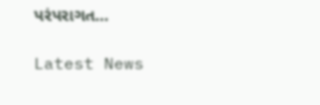પરંપરાગત…

Latest News